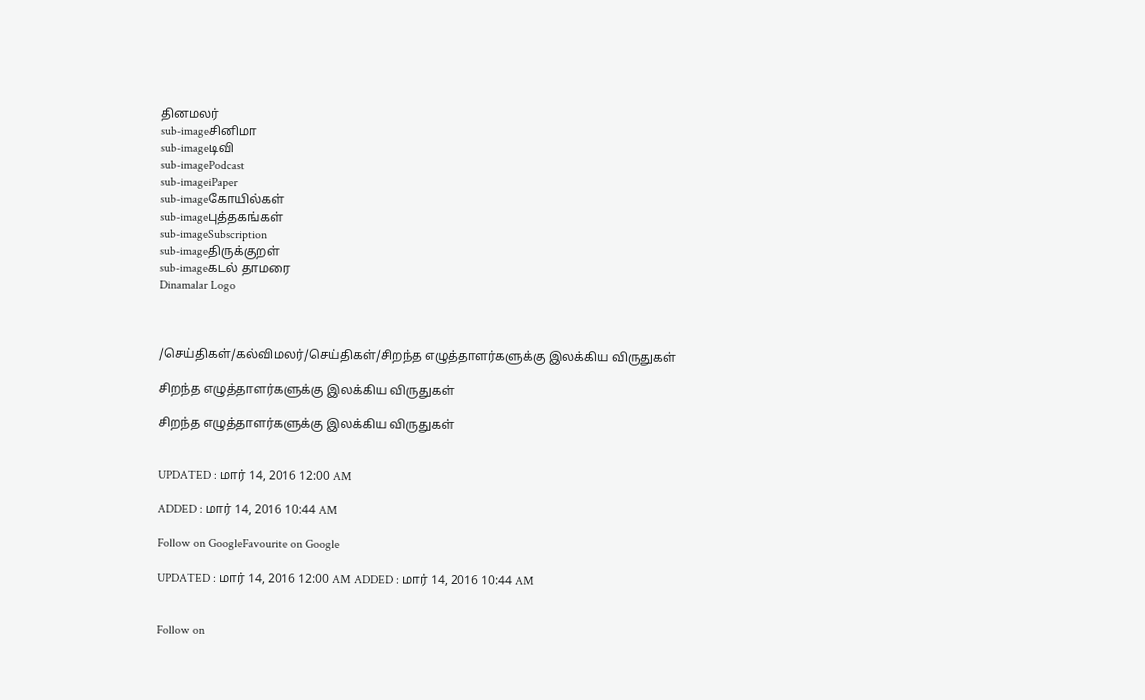தினமலர்
sub-imageசினிமா
sub-imageடிவி
sub-imagePodcast
sub-imageiPaper
sub-imageகோயில்கள்
sub-imageபுத்தகங்கள்
sub-imageSubscription
sub-imageதிருக்குறள்
sub-imageகடல் தாமரை
Dinamalar Logo



/செய்திகள்/கல்விமலர்/செய்திகள்/சிறந்த எழுத்தாளர்களுக்கு இலக்கிய விருதுகள்

சிறந்த எழுத்தாளர்களுக்கு இலக்கிய விருதுகள்

சிறந்த எழுத்தாளர்களுக்கு இலக்கிய விருதுகள்


UPDATED : மார் 14, 2016 12:00 AM

ADDED : மார் 14, 2016 10:44 AM

Follow on GoogleFavourite on Google

UPDATED : மார் 14, 2016 12:00 AM ADDED : மார் 14, 2016 10:44 AM


Follow on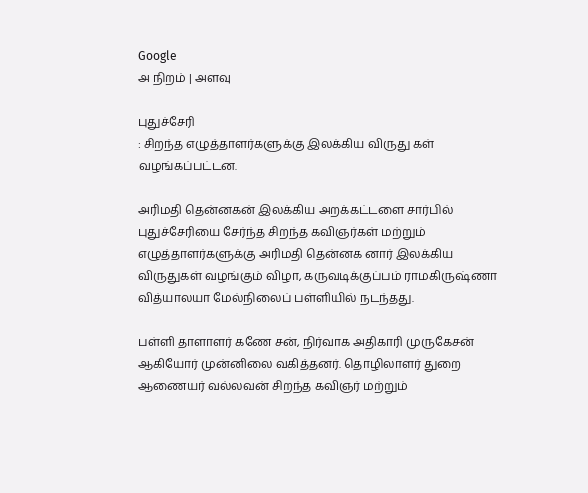Google
அ நிறம் | அளவு

புதுச்சேரி
: சிறந்த எழுத்தாளர்களுக்கு இலக்கிய விருது கள் வழங்கப்பட்டன.

அரிமதி தென்னகன் இலக்கிய அறக்கட்டளை சார்பில் புதுச்சேரியை சேர்ந்த சிறந்த கவிஞர்கள் மற்றும் எழுத்தாளர்களுக்கு அரிமதி தென்னக னார் இலக்கிய விருதுகள் வழங்கும் விழா, கருவடிக்குப்பம் ராமகிருஷ்ணா வித்யாலயா மேல்நிலைப் பள்ளியில் நடந்தது.

பள்ளி தாளாளர் கணே சன், நிர்வாக அதிகாரி முருகேசன் ஆகியோர் முன்னிலை வகித்தனர். தொழிலாளர் துறை ஆணையர் வல்லவன் சிறந்த கவிஞர் மற்றும்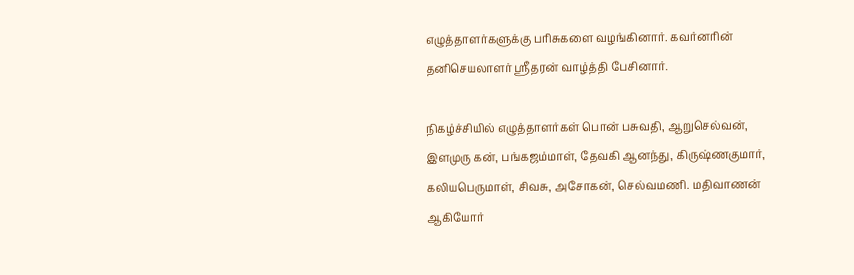எழுத்தாளர்களுக்கு பரிசுகளை வழங்கினார். கவர்னரின் தனிசெயலாளர் ஸ்ரீதரன் வாழ்த்தி பேசினார்.

நிகழ்ச்சியில் எழுத்தாளர்கள் பொன் பசுவதி, ஆறுசெல்வன், இளமுரு கன், பங்கஜம்மாள், தேவகி ஆனந்து, கிருஷ்ணகுமார், கலியபெருமாள், சிவசு, அசோகன், செல்வமணி. மதிவாணன் ஆகியோர்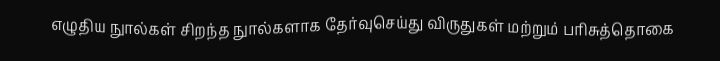எழுதிய நுால்கள் சிறந்த நுால்களாக தேர்வுசெய்து விருதுகள் மற்றும் பரிசுத்தொகை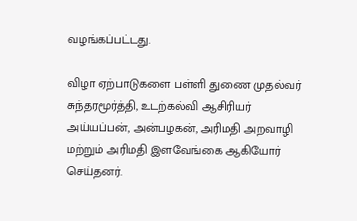வழங்கப்பட்டது.

விழா ஏற்பாடுகளை பள்ளி துணை முதல்வர் சுந்தரமூர்த்தி, உடற்கல்வி ஆசிரியர் அய்யப்பன், அன்பழகன், அரிமதி அறவாழி மற்றும் அரிமதி இளவேங்கை ஆகியோர் செய்தனர்.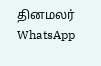தினமலர் WhatsApp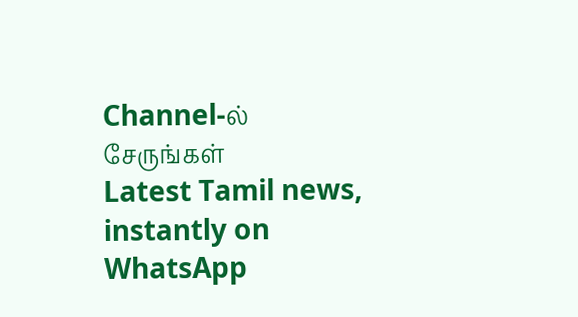Channel-ல் சேருங்கள்
Latest Tamil news, instantly on WhatsApp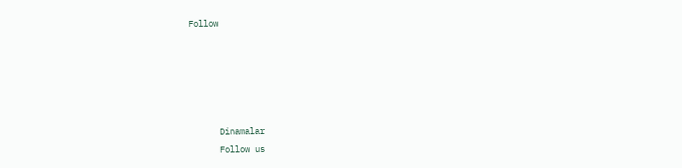Follow





      Dinamalar
      Follow us